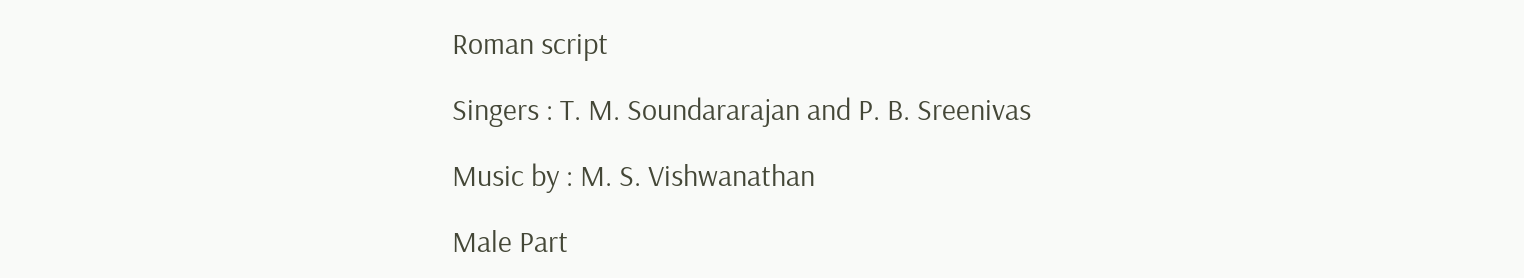Roman script

Singers : T. M. Soundararajan and P. B. Sreenivas

Music by : M. S. Vishwanathan

Male Part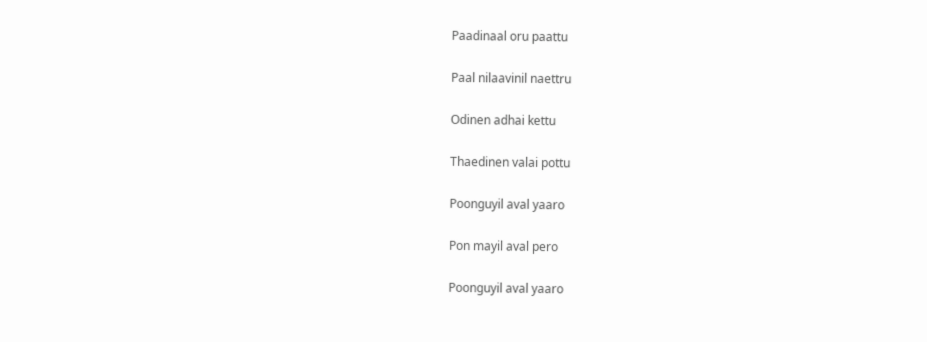Paadinaal oru paattu

Paal nilaavinil naettru

Odinen adhai kettu

Thaedinen valai pottu

Poonguyil aval yaaro

Pon mayil aval pero

Poonguyil aval yaaro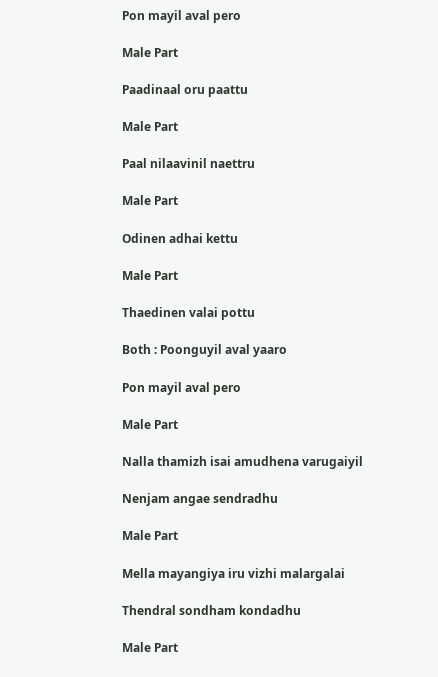Pon mayil aval pero

Male Part

Paadinaal oru paattu

Male Part

Paal nilaavinil naettru

Male Part

Odinen adhai kettu

Male Part

Thaedinen valai pottu

Both : Poonguyil aval yaaro

Pon mayil aval pero

Male Part

Nalla thamizh isai amudhena varugaiyil

Nenjam angae sendradhu

Male Part

Mella mayangiya iru vizhi malargalai

Thendral sondham kondadhu

Male Part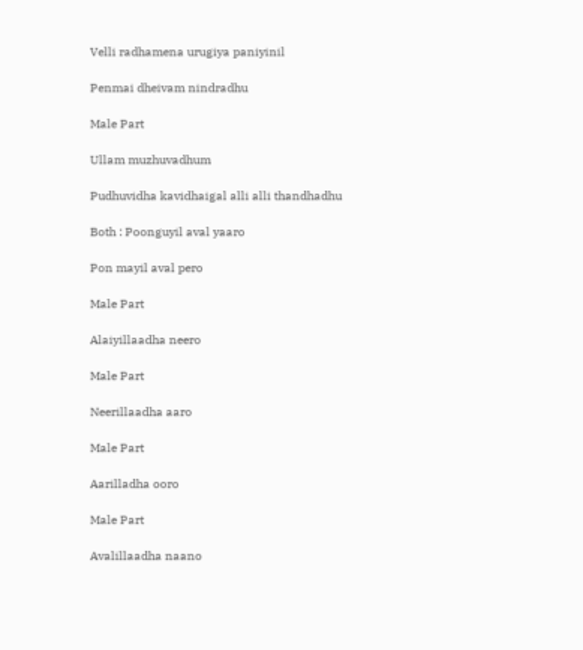Velli radhamena urugiya paniyinil

Penmai dheivam nindradhu

Male Part

Ullam muzhuvadhum

Pudhuvidha kavidhaigal alli alli thandhadhu

Both : Poonguyil aval yaaro

Pon mayil aval pero

Male Part

Alaiyillaadha neero

Male Part

Neerillaadha aaro

Male Part

Aarilladha ooro

Male Part

Avalillaadha naano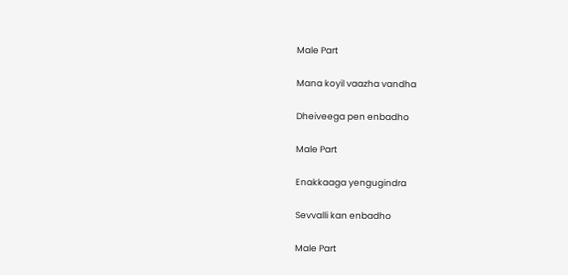Male Part

Mana koyil vaazha vandha

Dheiveega pen enbadho

Male Part

Enakkaaga yengugindra

Sevvalli kan enbadho

Male Part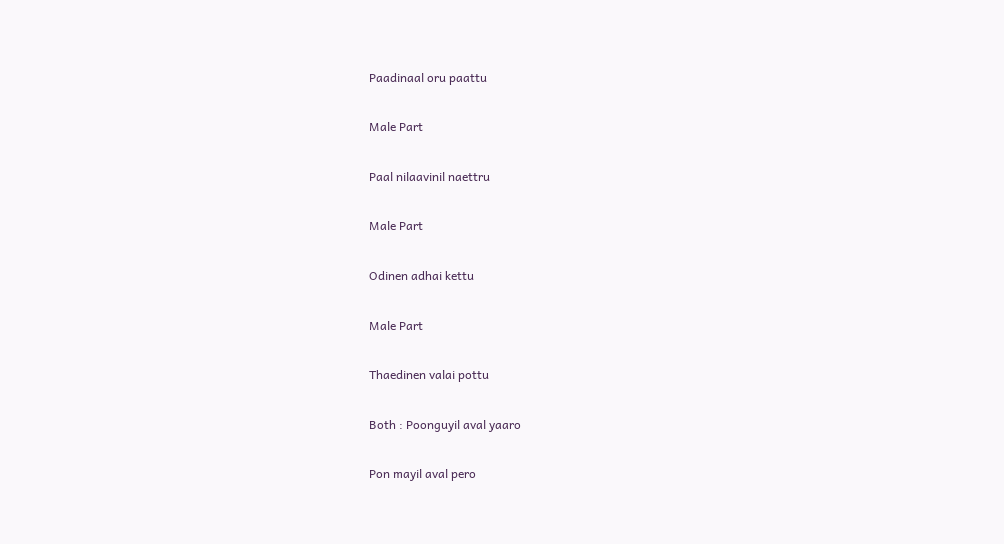Paadinaal oru paattu

Male Part

Paal nilaavinil naettru

Male Part

Odinen adhai kettu

Male Part

Thaedinen valai pottu

Both : Poonguyil aval yaaro

Pon mayil aval pero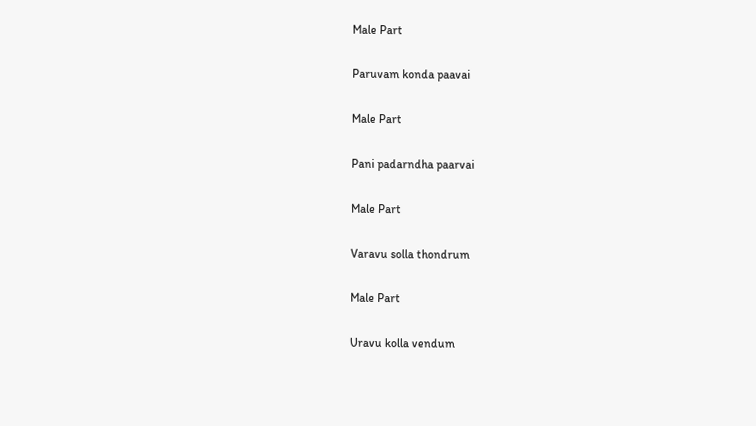Male Part

Paruvam konda paavai

Male Part

Pani padarndha paarvai

Male Part

Varavu solla thondrum

Male Part

Uravu kolla vendum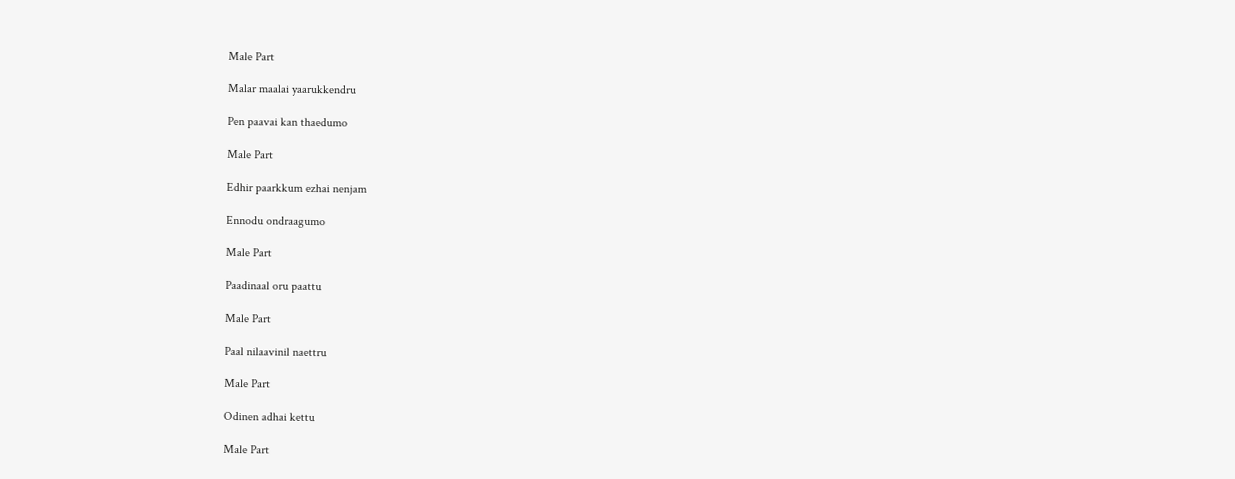Male Part

Malar maalai yaarukkendru

Pen paavai kan thaedumo

Male Part

Edhir paarkkum ezhai nenjam

Ennodu ondraagumo

Male Part

Paadinaal oru paattu

Male Part

Paal nilaavinil naettru

Male Part

Odinen adhai kettu

Male Part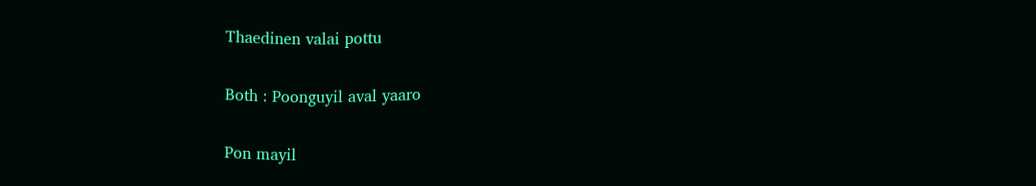Thaedinen valai pottu

Both : Poonguyil aval yaaro

Pon mayil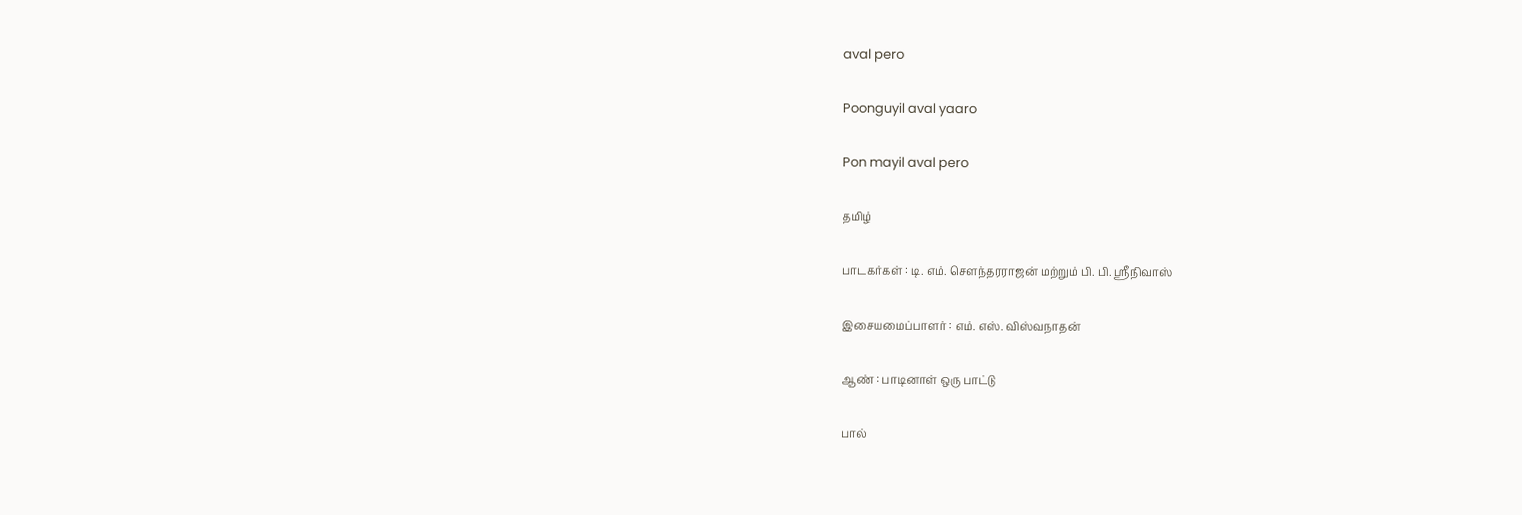aval pero

Poonguyil aval yaaro

Pon mayil aval pero

தமிழ்

பாடகர்கள் : டி. எம். சௌந்தரராஜன் மற்றும் பி. பி. ஸ்ரீநிவாஸ்

இசையமைப்பாளர் : எம். எஸ். விஸ்வநாதன்

ஆண் : பாடினாள் ஒரு பாட்டு

பால்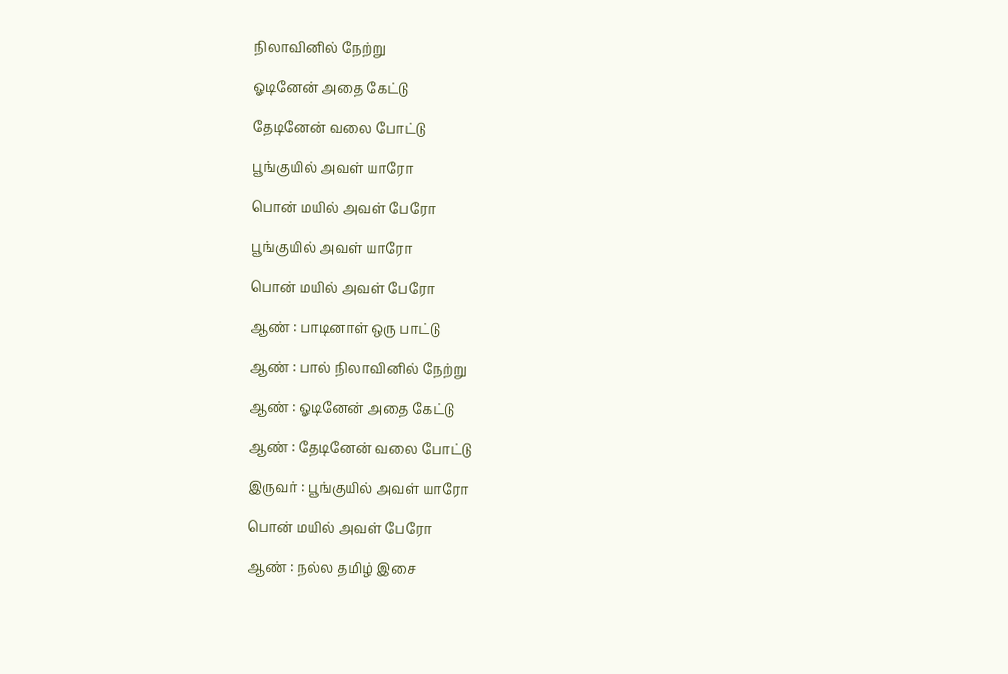நிலாவினில் நேற்று

ஓடினேன் அதை கேட்டு

தேடினேன் வலை போட்டு

பூங்குயில் அவள் யாரோ

பொன் மயில் அவள் பேரோ

பூங்குயில் அவள் யாரோ

பொன் மயில் அவள் பேரோ

ஆண் : பாடினாள் ஒரு பாட்டு

ஆண் : பால் நிலாவினில் நேற்று

ஆண் : ஓடினேன் அதை கேட்டு

ஆண் : தேடினேன் வலை போட்டு

இருவர் : பூங்குயில் அவள் யாரோ

பொன் மயில் அவள் பேரோ

ஆண் : நல்ல தமிழ் இசை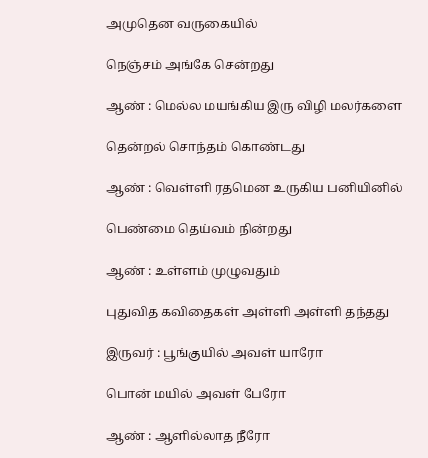அமுதென வருகையில்

நெஞ்சம் அங்கே சென்றது

ஆண் : மெல்ல மயங்கிய இரு விழி மலர்களை

தென்றல் சொந்தம் கொண்டது

ஆண் : வெள்ளி ரதமென உருகிய பனியினில்

பெண்மை தெய்வம் நின்றது

ஆண் : உள்ளம் முழுவதும்

புதுவித கவிதைகள் அள்ளி அள்ளி தந்தது

இருவர் : பூங்குயில் அவள் யாரோ

பொன் மயில் அவள் பேரோ

ஆண் : ஆளில்லாத நீரோ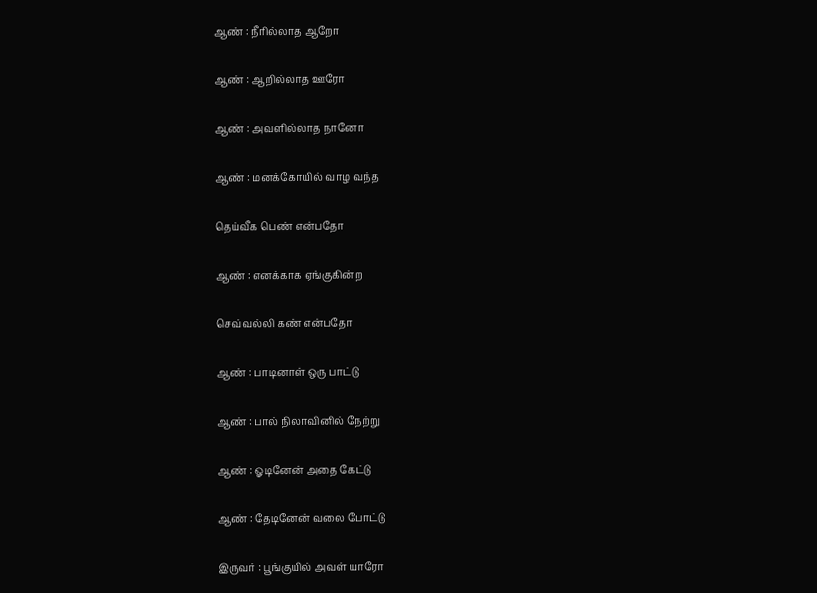ஆண் : நீரில்லாத ஆறோ

ஆண் : ஆறில்லாத ஊரோ

ஆண் : அவளில்லாத நானோ

ஆண் : மனக்கோயில் வாழ வந்த

தெய்வீக பெண் என்பதோ

ஆண் : எனக்காக ஏங்குகின்ற

செவ்வல்லி கண் என்பதோ

ஆண் : பாடினாள் ஒரு பாட்டு

ஆண் : பால் நிலாவினில் நேற்று

ஆண் : ஓடினேன் அதை கேட்டு

ஆண் : தேடினேன் வலை போட்டு

இருவர் : பூங்குயில் அவள் யாரோ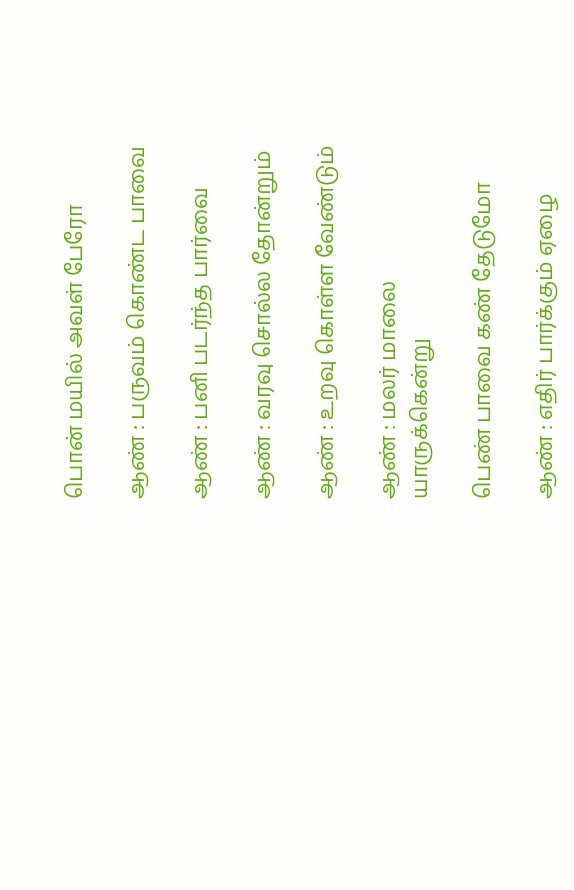பொன் மயில் அவள் பேரோ

ஆண் : பருவம் கொண்ட பாவை

ஆண் : பனி படர்ந்த பார்வை

ஆண் : வரவு சொல்ல தோன்றும்

ஆண் : உறவு கொள்ள வேண்டும்

ஆண் : மலர் மாலை யாருக்கென்று

பெண் பாவை கண் தேடுமோ

ஆண் : எதிர் பார்க்கும் ஏழை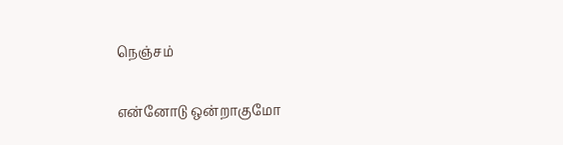நெஞ்சம்

என்னோடு ஒன்றாகுமோ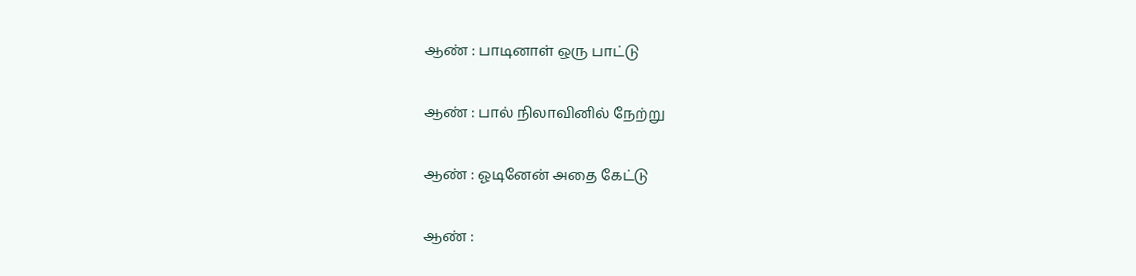ஆண் : பாடினாள் ஒரு பாட்டு

ஆண் : பால் நிலாவினில் நேற்று

ஆண் : ஓடினேன் அதை கேட்டு

ஆண் :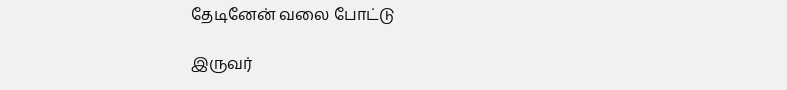தேடினேன் வலை போட்டு

இருவர்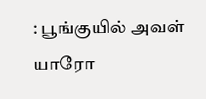: பூங்குயில் அவள் யாரோ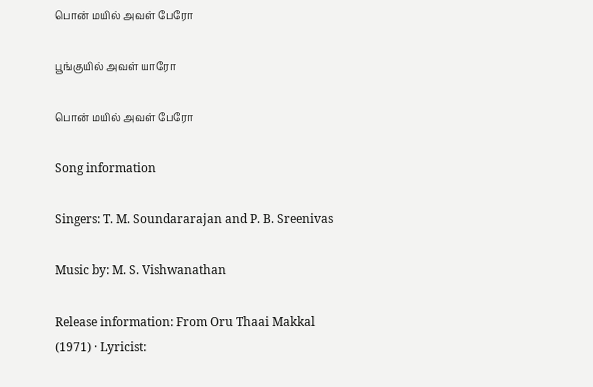பொன் மயில் அவள் பேரோ

பூங்குயில் அவள் யாரோ

பொன் மயில் அவள் பேரோ

Song information

Singers: T. M. Soundararajan and P. B. Sreenivas

Music by: M. S. Vishwanathan

Release information: From Oru Thaai Makkal (1971) · Lyricist: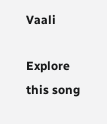Vaali

Explore this song